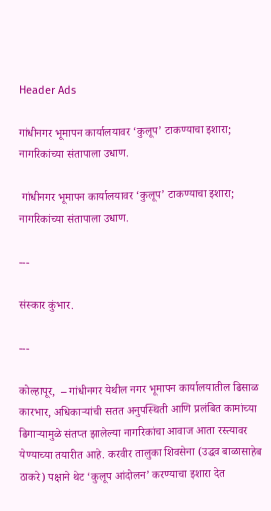Header Ads

गांधीनगर भूमापन कार्यालयावर ‘कुलूप’ टाकण्याचा इशारा; नागरिकांच्या संतापाला उधाण.

 गांधीनगर भूमापन कार्यालयावर ‘कुलूप’ टाकण्याचा इशारा; नागरिकांच्या संतापाला उधाण.

---

संस्कार कुंभार.

---

कोल्हापूर,  – गांधीनगर येथील नगर भूमापन कार्यालयातील ढिसाळ कारभार, अधिकाऱ्यांची सतत अनुपस्थिती आणि प्रलंबित कामांच्या ढिगाऱ्यामुळे संतप्त झालेल्या नागरिकांचा आवाज आता रस्त्यावर येण्याच्या तयारीत आहे. करवीर तालुका शिवसेना (उद्धव बाळासाहेब ठाकरे) पक्षाने थेट ‘कुलूप आंदोलन’ करण्याचा इशारा देत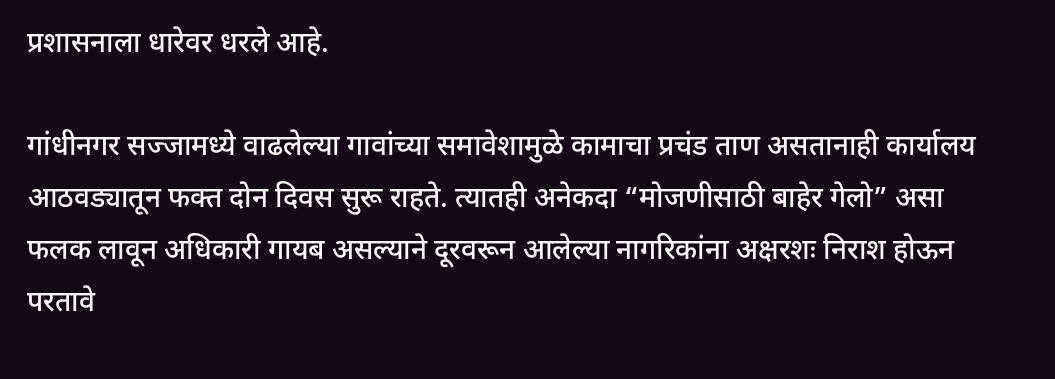प्रशासनाला धारेवर धरले आहे.

गांधीनगर सज्जामध्ये वाढलेल्या गावांच्या समावेशामुळे कामाचा प्रचंड ताण असतानाही कार्यालय आठवड्यातून फक्त दोन दिवस सुरू राहते. त्यातही अनेकदा “मोजणीसाठी बाहेर गेलो” असा फलक लावून अधिकारी गायब असल्याने दूरवरून आलेल्या नागरिकांना अक्षरशः निराश होऊन परतावे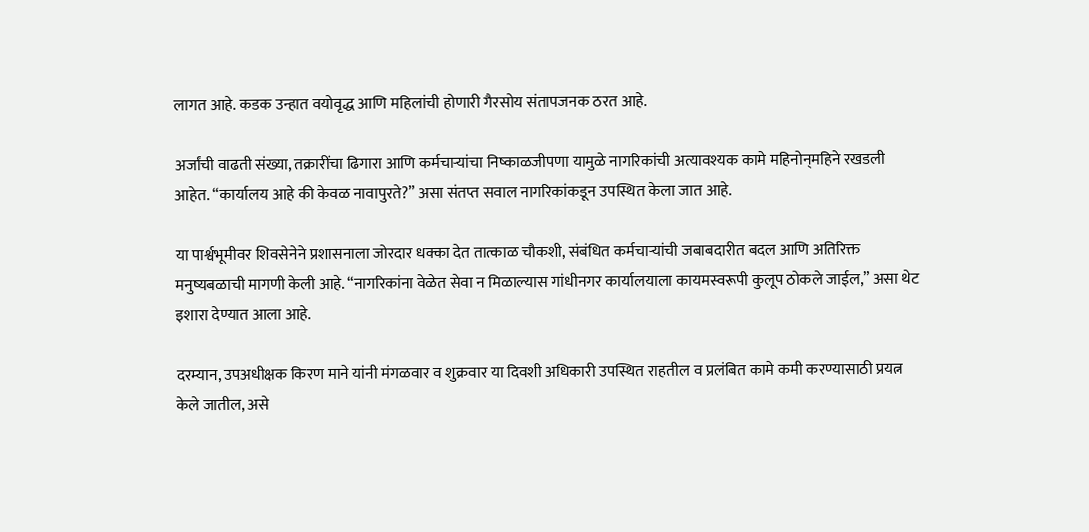लागत आहे. कडक उन्हात वयोवृद्ध आणि महिलांची होणारी गैरसोय संतापजनक ठरत आहे.

अर्जांची वाढती संख्या, तक्रारींचा ढिगारा आणि कर्मचाऱ्यांचा निष्काळजीपणा यामुळे नागरिकांची अत्यावश्यक कामे महिनोन्‌महिने रखडली आहेत. “कार्यालय आहे की केवळ नावापुरते?” असा संतप्त सवाल नागरिकांकडून उपस्थित केला जात आहे.

या पार्श्वभूमीवर शिवसेनेने प्रशासनाला जोरदार धक्का देत तात्काळ चौकशी, संबंधित कर्मचाऱ्यांची जबाबदारीत बदल आणि अतिरिक्त मनुष्यबळाची मागणी केली आहे. “नागरिकांना वेळेत सेवा न मिळाल्यास गांधीनगर कार्यालयाला कायमस्वरूपी कुलूप ठोकले जाईल,” असा थेट इशारा देण्यात आला आहे.

दरम्यान, उपअधीक्षक किरण माने यांनी मंगळवार व शुक्रवार या दिवशी अधिकारी उपस्थित राहतील व प्रलंबित कामे कमी करण्यासाठी प्रयत्न केले जातील, असे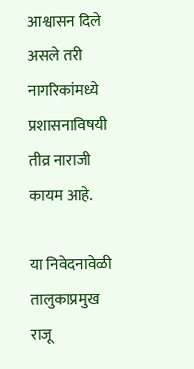आश्वासन दिले असले तरी नागरिकांमध्ये प्रशासनाविषयी तीव्र नाराजी कायम आहे.

या निवेदनावेळी तालुकाप्रमुख राजू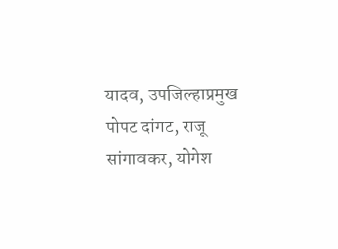यादव, उपजिल्हाप्रमुख पोपट दांगट, राजू सांगावकर, योगेश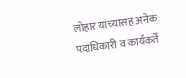लोहार यांच्यासह अनेक पदाधिकारी व कार्यकर्ते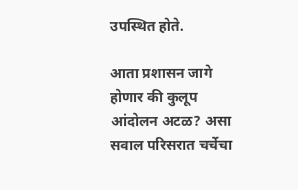उपस्थित होते.

आता प्रशासन जागे होणार की कुलूप आंदोलन अटळ? असा सवाल परिसरात चर्चेचा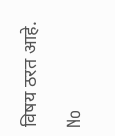विषय ठरत आहे.

No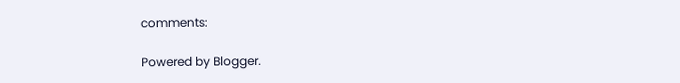comments:

Powered by Blogger.